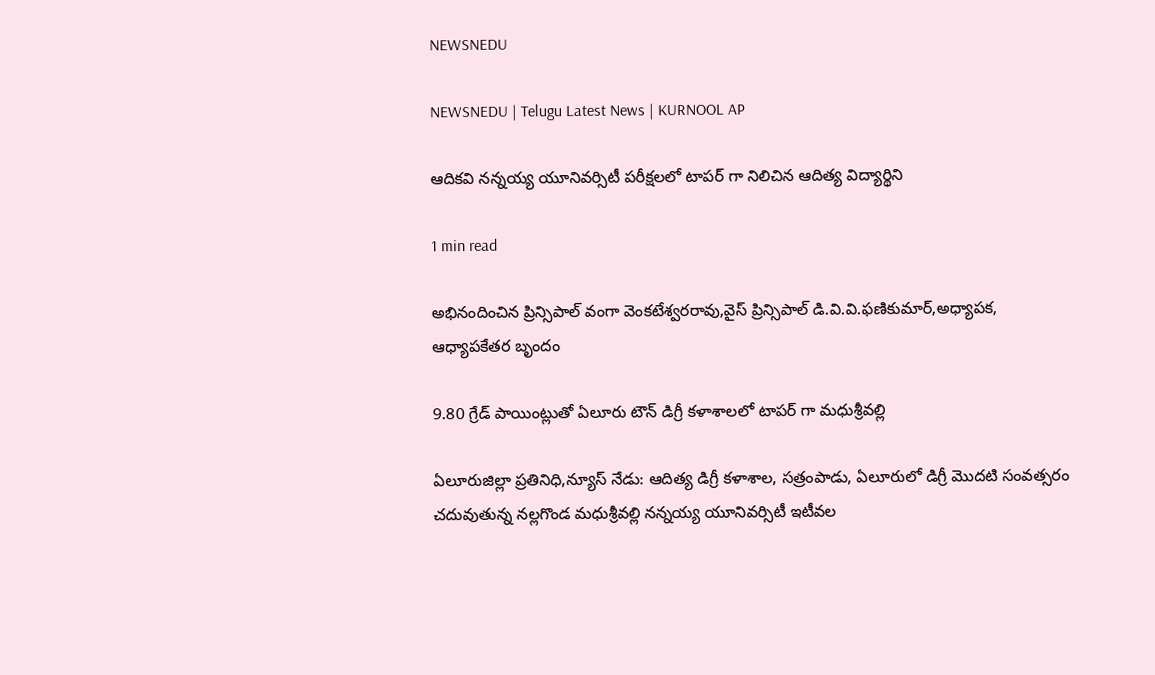NEWSNEDU

NEWSNEDU | Telugu Latest News | KURNOOL AP

ఆదికవి నన్నయ్య యూనివర్సిటీ పరీక్షలలో టాపర్ గా నిలిచిన ఆదిత్య విద్యార్థిని

1 min read

అభినందించిన ప్రిన్సిపాల్ వంగా వెంకటేశ్వరరావు,వైస్ ప్రిన్సిపాల్ డి.వి.వి.ఫణికుమార్,అధ్యాపక, ఆధ్యాపకేతర బృందం

9.80 గ్రేడ్ పాయింట్లుతో ఏలూరు టౌన్ డిగ్రీ కళాశాలలో టాపర్ గా మధుశ్రీవల్లి

ఏలూరుజిల్లా ప్రతినిధి,న్యూస్ నేడు: ఆదిత్య డిగ్రీ కళాశాల, సత్రంపాడు, ఏలూరులో డిగ్రీ మొదటి సంవత్సరం చదువుతున్న నల్లగొండ మధుశ్రీవల్లి నన్నయ్య యూనివర్సిటీ ఇటీవల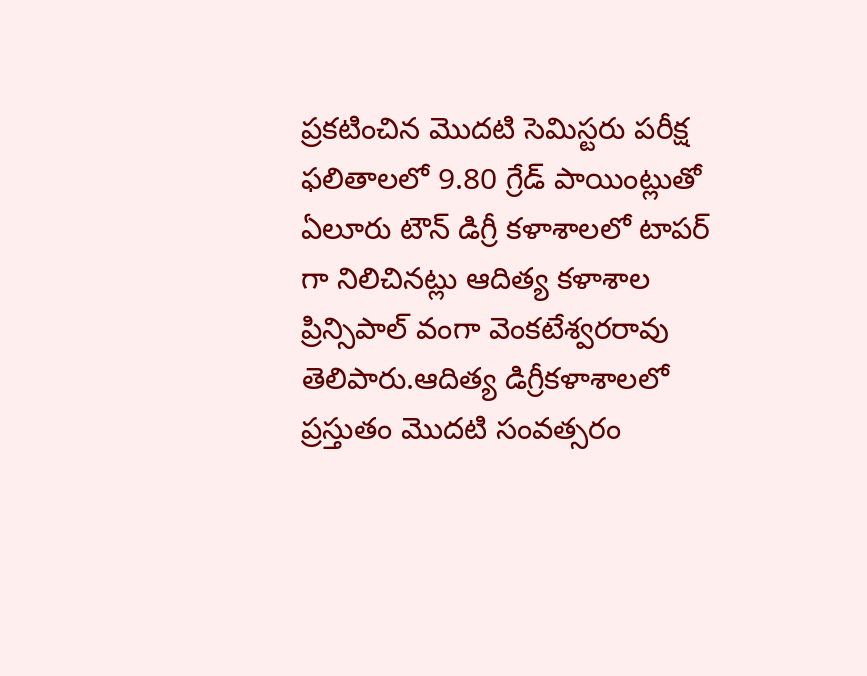ప్రకటించిన మొదటి సెమిస్టరు పరీక్ష ఫలితాలలో 9.80 గ్రేడ్ పాయింట్లుతో ఏలూరు టౌన్ డిగ్రీ కళాశాలలో టాపర్ గా నిలిచినట్లు ఆదిత్య కళాశాల ప్రిన్సిపాల్ వంగా వెంకటేశ్వరరావు తెలిపారు.ఆదిత్య డిగ్రీకళాశాలలో ప్రస్తుతం మొదటి సంవత్సరం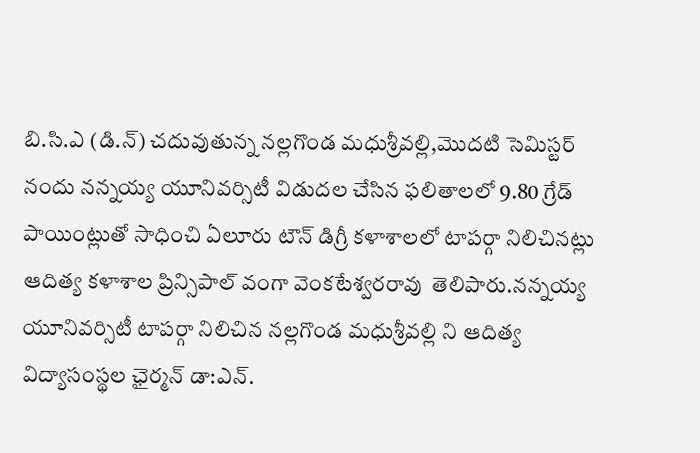బి.సి.ఎ (డి.న్) చదువుతున్న నల్లగొండ మధుశ్రీవల్లి,మొదటి సెమిస్టర్ నందు నన్నయ్య యూనివర్సిటీ విడుదల చేసిన ఫలితాలలో 9.80 గ్రేడ్ పాయింట్లుతో సాధించి ఏలూరు టౌన్ డిగ్రీ కళాశాలలో టాపర్గా నిలిచినట్లు ఆదిత్య కళాశాల ప్రిన్సిపాల్ వంగా వెంకటేశ్వరరావు  తెలిపారు.నన్నయ్య యూనివర్సిటీ టాపర్గా నిలిచిన నల్లగొండ మధుశ్రీవల్లి ని ఆదిత్య విద్యాసంస్థల ఛైర్మన్ డా:ఎన్.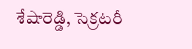శేషారెడ్డి, సెక్రటరీ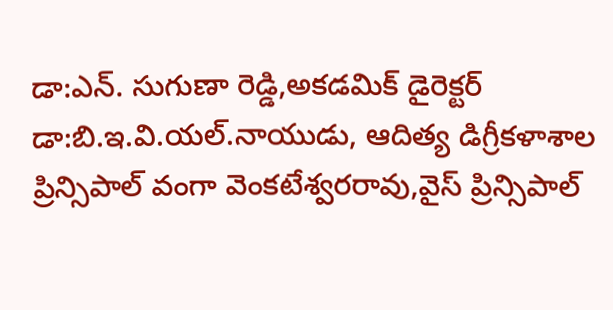డా:ఎన్. సుగుణా రెడ్డి,అకడమిక్ డైరెక్టర్ డా:బి.ఇ.వి.యల్.నాయుడు, ఆదిత్య డిగ్రీకళాశాల ప్రిన్సిపాల్ వంగా వెంకటేశ్వరరావు,వైస్ ప్రిన్సిపాల్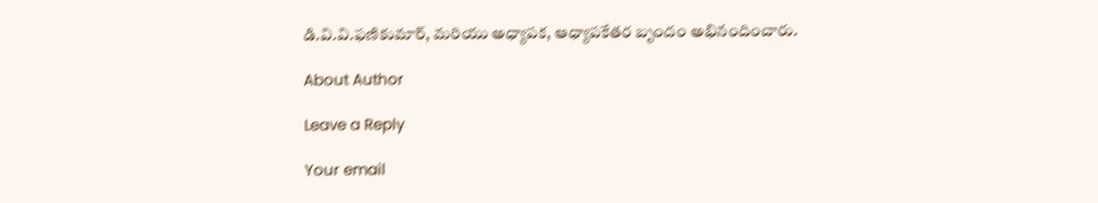డి.వి.వి.ఫణికుమార్, మరియు అధ్యాపక, ఆధ్యాపకేతర బృందం అభినందించారు.

About Author

Leave a Reply

Your email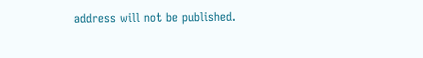address will not be published.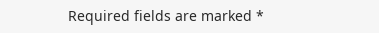Required fields are marked *